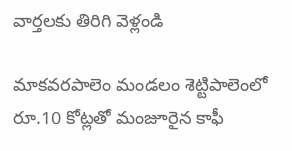వార్తలకు తిరిగి వెళ్లండి

మాకవరపాలెం మండలం శెట్టిపాలెంలో రూ.10 కోట్లతో మంజూరైన కాఫీ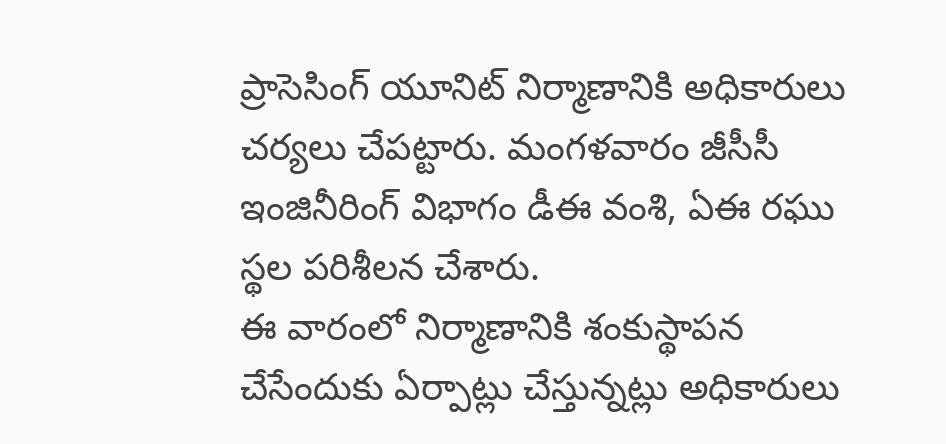ప్రాసెసింగ్ యూనిట్ నిర్మాణానికి అధికారులు చర్యలు చేపట్టారు. మంగళవారం జీసీసీ ఇంజినీరింగ్ విభాగం డీఈ వంశి, ఏఈ రఘు స్థల పరిశీలన చేశారు.
ఈ వారంలో నిర్మాణానికి శంకుస్థాపన చేసేందుకు ఏర్పాట్లు చేస్తున్నట్లు అధికారులు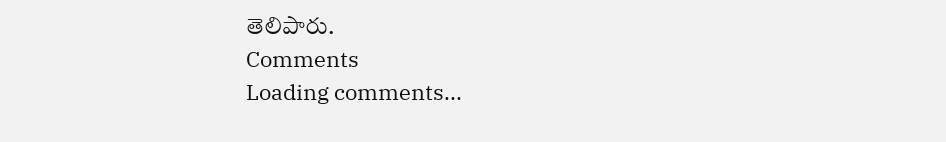తెలిపారు.
Comments
Loading comments...